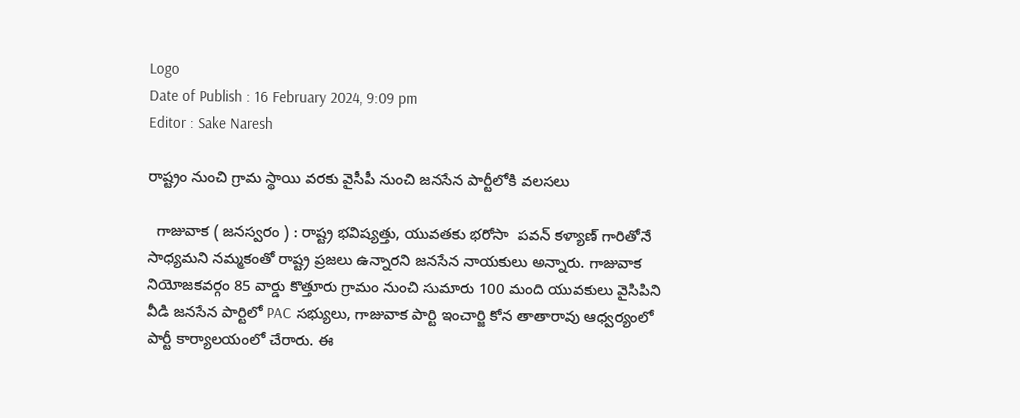Logo
Date of Publish : 16 February 2024, 9:09 pm
Editor : Sake Naresh

రాష్ట్రం నుంచి గ్రామ స్థాయి వరకు వైసీపీ నుంచి జనసేన పార్టీలోకి వలసలు

  గాజువాక ( జనస్వరం ) : రాష్ట్ర భవిష్యత్తు, యువతకు భరోసా  పవన్ కళ్యాణ్ గారితోనే సాధ్యమని నమ్మకంతో రాష్ట్ర ప్రజలు ఉన్నారని జనసేన నాయకులు అన్నారు. గాజువాక నియోజకవర్గం 85 వార్డు కొత్తూరు గ్రామం నుంచి సుమారు 100 మంది యువకులు వైసిపిని వీడి జనసేన పార్టిలో PAC సభ్యులు, గాజువాక పార్టి ఇంచార్జి కోన తాతారావు ఆధ్వర్యంలో పార్టీ కార్యాలయంలో చేరారు. ఈ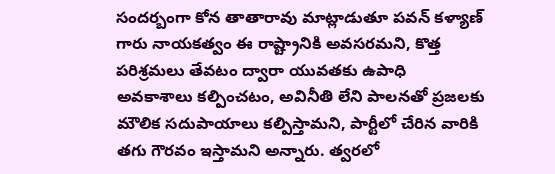సందర్బంగా కోన తాతారావు మాట్లాడుతూ పవన్ కళ్యాణ్ గారు నాయకత్వం ఈ రాష్ట్రానికి అవసరమని, కొత్త పరిశ్రమలు తేవటం ద్వారా యువతకు ఉపాధి అవకాశాలు కల్పించటం, అవినీతి లేని పాలనతో ప్రజలకు మౌలిక సదుపాయాలు కల్పిస్తామని, పార్టీలో చేరిన వారికి తగు గౌరవం ఇస్తామని అన్నారు. త్వరలో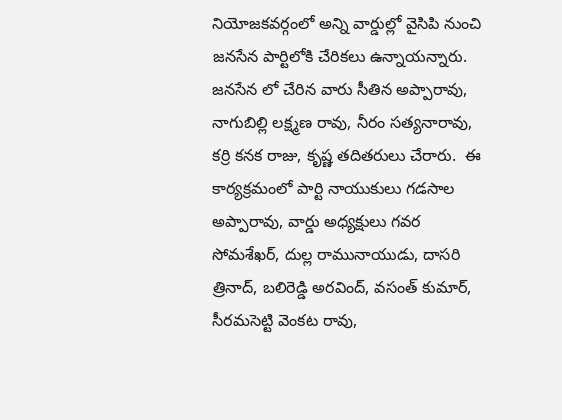నియోజకవర్గంలో అన్ని వార్డుల్లో వైసిపి నుంచి జనసేన పార్టిలోకి చేరికలు ఉన్నాయన్నారు. జనసేన లో చేరిన వారు సీతిన అప్పారావు, నాగుబిల్లి లక్ష్మణ రావు, నీరం సత్యనారావు, కర్రి కనక రాజు, కృష్ణ తదితరులు చేరారు.  ఈ కార్యక్రమంలో పార్టి నాయుకులు గడసాల అప్పారావు, వార్డు అధ్యక్షులు గవర సోమశేఖర్, దుల్ల రామునాయుడు, దాసరి త్రినాద్, బలిరెడ్డి అరవింద్, వసంత్ కుమార్, సీరమసెట్టి వెంకట రావు,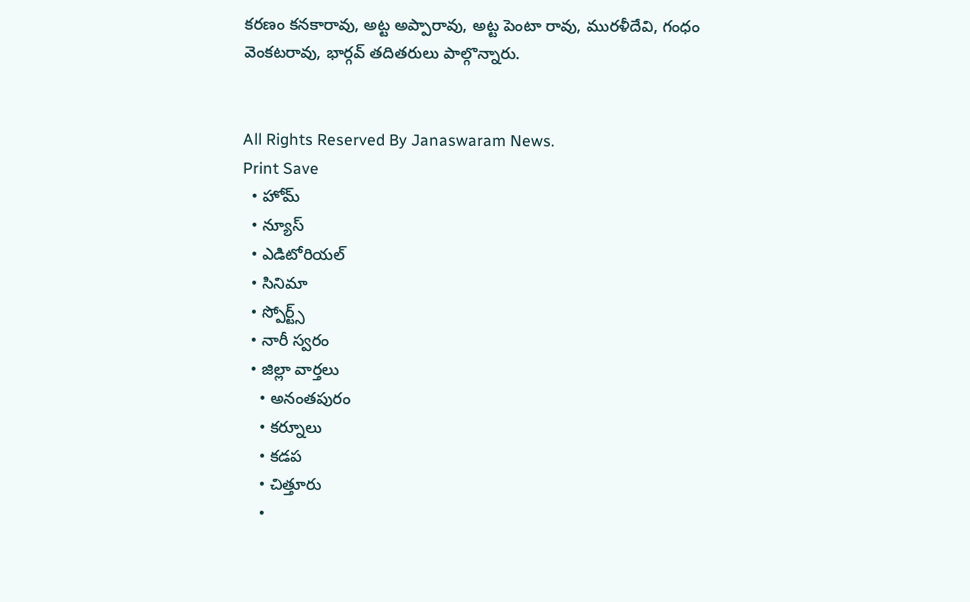కరణం కనకారావు, అట్ట అప్పారావు, అట్ట పెంటా రావు, మురళీదేవి, గంధం వెంకటరావు, భార్గవ్ తదితరులు పాల్గొన్నారు.


All Rights Reserved By Janaswaram News.
Print Save
  • హోమ్
  • న్యూస్
  • ఎడిటోరియల్
  • సినిమా
  • స్పోర్ట్స్
  • నారీ స్వరం
  • జిల్లా వార్తలు
    • అనంతపురం
    • కర్నూలు
    • కడప
    • చిత్తూరు
    •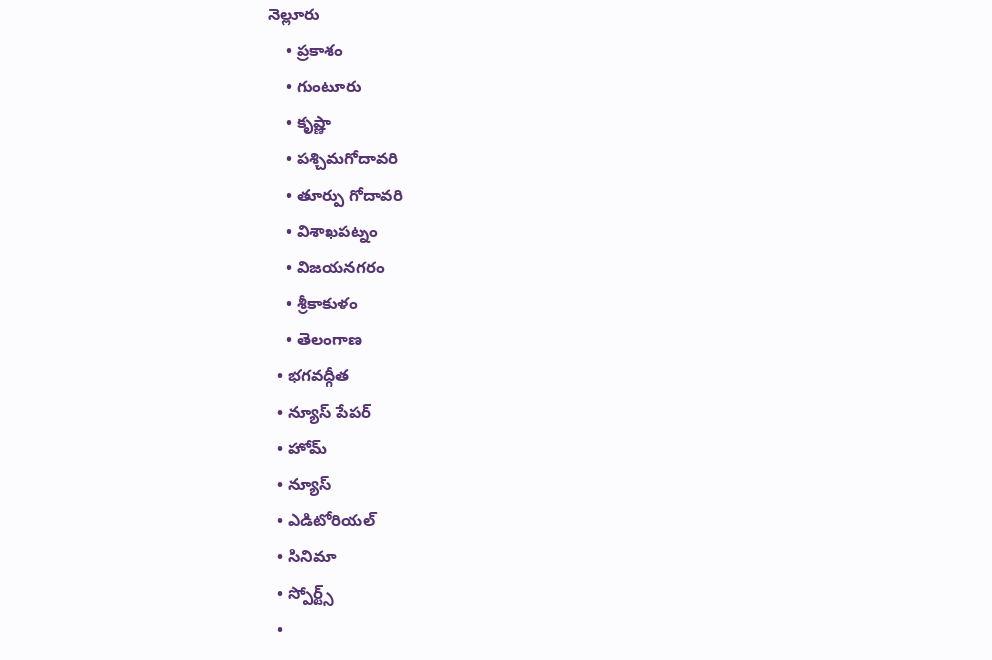నెల్లూరు
    • ప్రకాశం
    • గుంటూరు
    • కృష్ణా
    • పశ్చిమగోదావరి
    • తూర్పు గోదావరి
    • విశాఖపట్నం
    • విజయనగరం
    • శ్రీకాకుళం
    • తెలంగాణ
  • భగవద్గీత
  • న్యూస్ పేపర్
  • హోమ్
  • న్యూస్
  • ఎడిటోరియల్
  • సినిమా
  • స్పోర్ట్స్
  •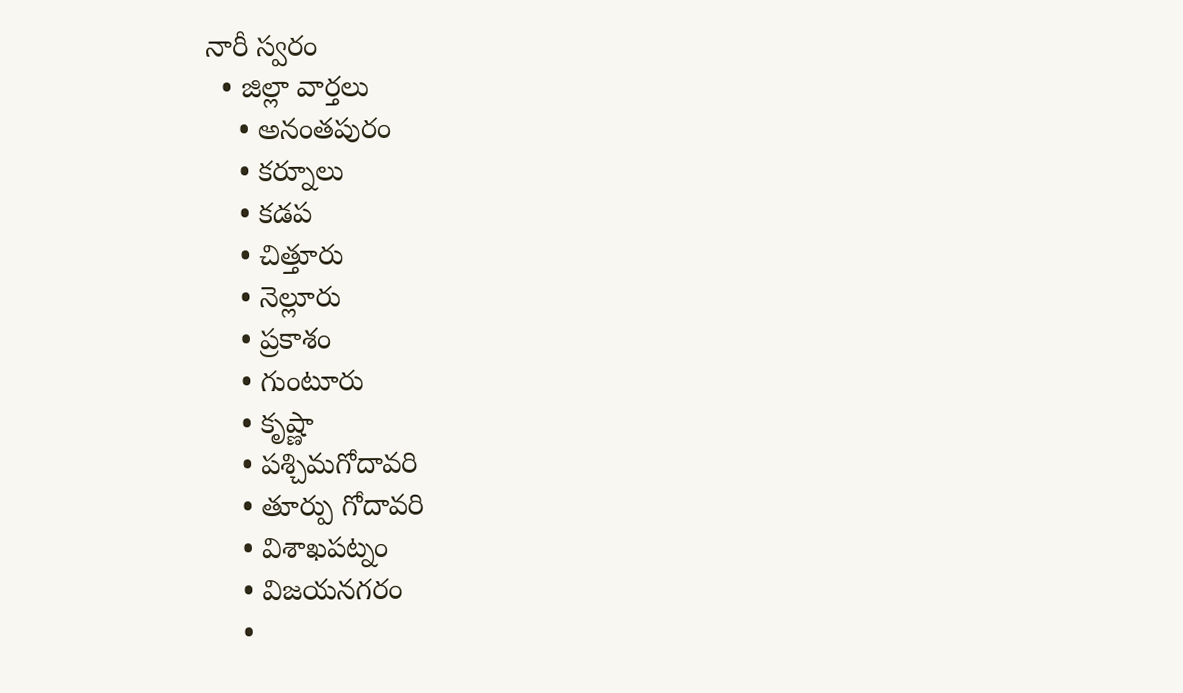నారీ స్వరం
  • జిల్లా వార్తలు
    • అనంతపురం
    • కర్నూలు
    • కడప
    • చిత్తూరు
    • నెల్లూరు
    • ప్రకాశం
    • గుంటూరు
    • కృష్ణా
    • పశ్చిమగోదావరి
    • తూర్పు గోదావరి
    • విశాఖపట్నం
    • విజయనగరం
    •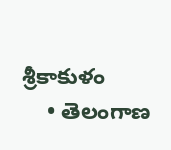శ్రీకాకుళం
    • తెలంగాణ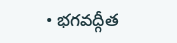• భగవద్గీత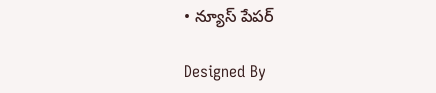• న్యూస్ పేపర్

Designed By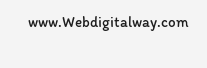www.Webdigitalway.com